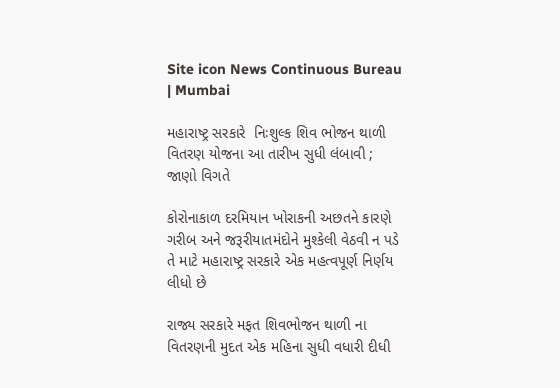Site icon News Continuous Bureau | Mumbai

મહારાષ્ટ્ર સરકારે  નિઃશુલ્ક શિવ ભોજન થાળી વિતરણ યોજના આ તારીખ સુધી લંબાવી ; જાણો વિગતે

કોરોનાકાળ દરમિયાન ખોરાકની અછતને કારણે ગરીબ અને જરૂરીયાતમંદોને મુશ્કેલી વેઠવી ન પડે તે માટે મહારાષ્ટ્ર સરકારે એક મહત્વપૂર્ણ નિર્ણય લીધો છે

રાજ્ય સરકારે મફત શિવભોજન થાળી ના વિતરણની મુદત એક મહિના સુધી વધારી દીધી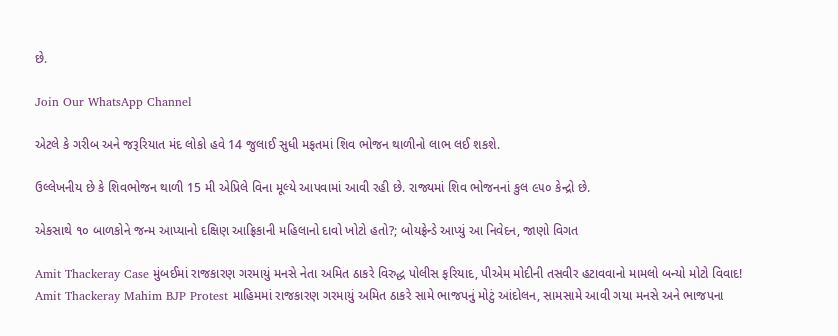છે.

Join Our WhatsApp Channel

એટલે કે ગરીબ અને જરૂરિયાત મંદ લોકો હવે 14 જુલાઈ સુધી મફતમાં શિવ ભોજન થાળીનો લાભ લઈ શકશે.

ઉલ્લેખનીય છે કે શિવભોજન થાળી 15 મી એપ્રિલે વિના મૂલ્યે આપવામાં આવી રહી છે. રાજ્યમાં શિવ ભોજનનાં કુલ ૯૫૦ કેન્દ્રો છે.

એકસાથે ૧૦ બાળકોને જન્મ આપ્યાનો દક્ષિણ આફ્રિકાની મહિલાનો દાવો ખોટો હતો?; બોયફ્રેન્ડે આપ્યું આ નિવેદન, જાણો વિગત

Amit Thackeray Case મુંબઈમાં રાજકારણ ગરમાયું મનસે નેતા અમિત ઠાકરે વિરુદ્ધ પોલીસ ફરિયાદ, પીએમ મોદીની તસવીર હટાવવાનો મામલો બન્યો મોટો વિવાદ!
Amit Thackeray Mahim BJP Protest માહિમમાં રાજકારણ ગરમાયું અમિત ઠાકરે સામે ભાજપનું મોટું આંદોલન, સામસામે આવી ગયા મનસે અને ભાજપના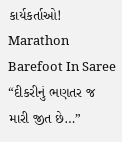કાર્યકર્તાઓ!
Marathon Barefoot In Saree “દીકરીનું ભણતર જ મારી જીત છે…”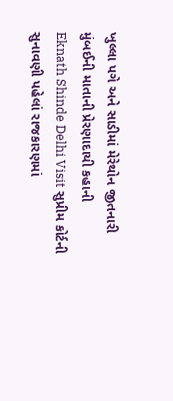ખુલ્લા પગે અને સાડીમાં મેરેથોન જીતનારી મુંબઈની માતાની પ્રેરણાદાયી કહાની
Eknath Shinde Delhi Visit સુપ્રીમ કોર્ટની સુનાવણી પહેલાં રાજકારણમાં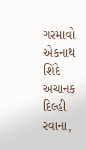ગરમાવો એકનાથ શિંદે અચાનક દિલ્હી રવાના,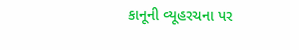કાનૂની વ્યૂહરચના પર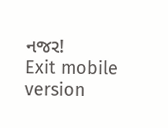નજર!
Exit mobile version